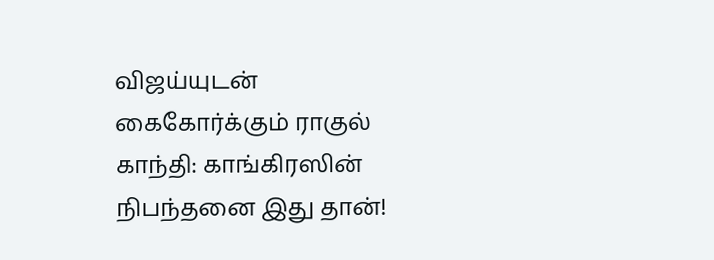விஜய்யுடன் கைகோர்க்கும் ராகுல் காந்தி: காங்கிரஸின் நிபந்தனை இது தான்!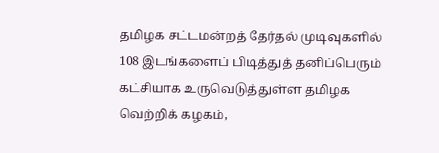தமிழக சட்டமன்றத் தேர்தல் முடிவுகளில் 108 இடங்களைப் பிடித்துத் தனிப்பெரும் கட்சியாக உருவெடுத்துள்ள தமிழக வெற்றிக் கழகம்,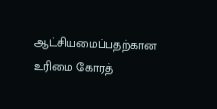ஆட்சியமைப்பதற்கான உரிமை கோரத்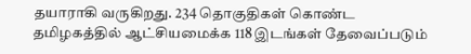தயாராகி வருகிறது. 234 தொகுதிகள் கொண்ட தமிழகத்தில் ஆட்சியமைக்க 118 இடங்கள் தேவைப்படும்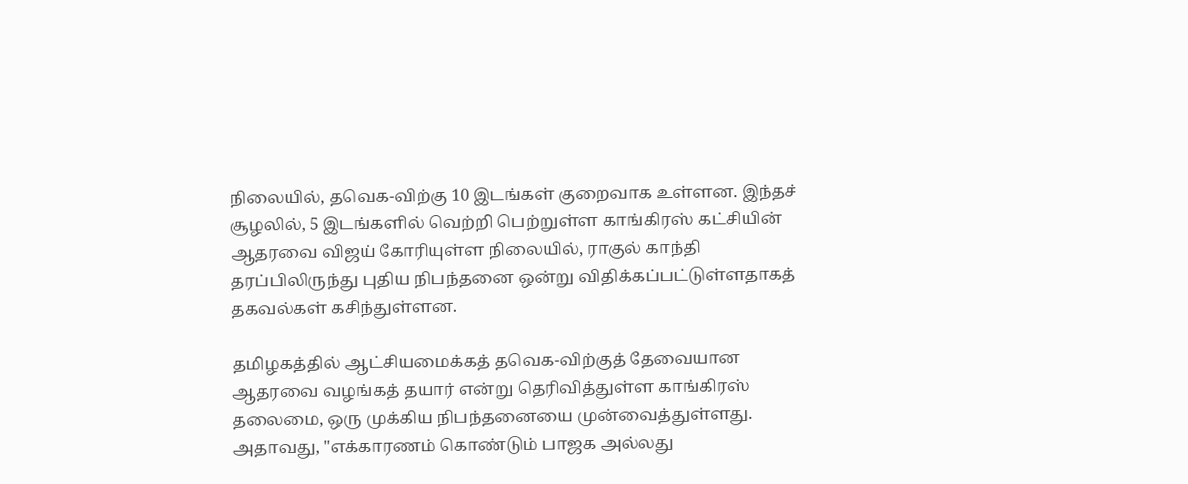நிலையில், தவெக-விற்கு 10 இடங்கள் குறைவாக உள்ளன. இந்தச் சூழலில், 5 இடங்களில் வெற்றி பெற்றுள்ள காங்கிரஸ் கட்சியின் ஆதரவை விஜய் கோரியுள்ள நிலையில், ராகுல் காந்தி தரப்பிலிருந்து புதிய நிபந்தனை ஒன்று விதிக்கப்பட்டுள்ளதாகத் தகவல்கள் கசிந்துள்ளன.

தமிழகத்தில் ஆட்சியமைக்கத் தவெக-விற்குத் தேவையான ஆதரவை வழங்கத் தயார் என்று தெரிவித்துள்ள காங்கிரஸ் தலைமை, ஒரு முக்கிய நிபந்தனையை முன்வைத்துள்ளது. அதாவது, "எக்காரணம் கொண்டும் பாஜக அல்லது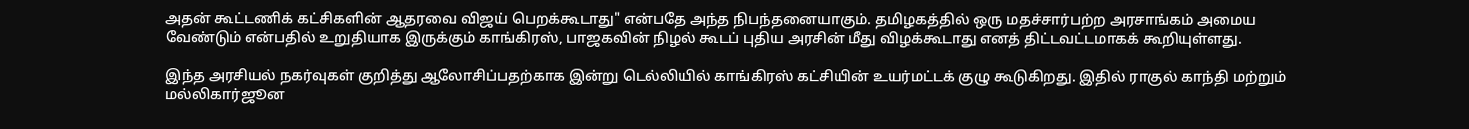அதன் கூட்டணிக் கட்சிகளின் ஆதரவை விஜய் பெறக்கூடாது" என்பதே அந்த நிபந்தனையாகும். தமிழகத்தில் ஒரு மதச்சார்பற்ற அரசாங்கம் அமைய வேண்டும் என்பதில் உறுதியாக இருக்கும் காங்கிரஸ், பாஜகவின் நிழல் கூடப் புதிய அரசின் மீது விழக்கூடாது எனத் திட்டவட்டமாகக் கூறியுள்ளது.

இந்த அரசியல் நகர்வுகள் குறித்து ஆலோசிப்பதற்காக இன்று டெல்லியில் காங்கிரஸ் கட்சியின் உயர்மட்டக் குழு கூடுகிறது. இதில் ராகுல் காந்தி மற்றும் மல்லிகார்ஜூன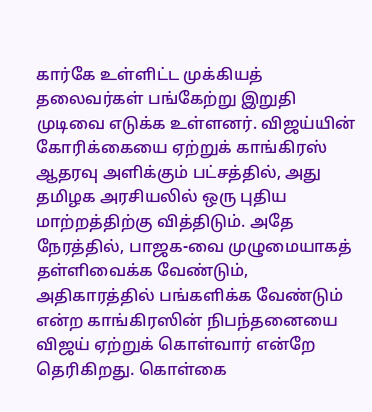கார்கே உள்ளிட்ட முக்கியத் தலைவர்கள் பங்கேற்று இறுதி முடிவை எடுக்க உள்ளனர். விஜய்யின் கோரிக்கையை ஏற்றுக் காங்கிரஸ் ஆதரவு அளிக்கும் பட்சத்தில், அது தமிழக அரசியலில் ஒரு புதிய மாற்றத்திற்கு வித்திடும். அதே நேரத்தில், பாஜக-வை முழுமையாகத் தள்ளிவைக்க வேண்டும், அதிகாரத்தில் பங்களிக்க வேண்டும் என்ற காங்கிரஸின் நிபந்தனையை விஜய் ஏற்றுக் கொள்வார் என்றே தெரிகிறது. கொள்கை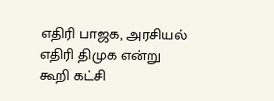எதிரி பாஜக, அரசியல் எதிரி திமுக என்று கூறி கட்சி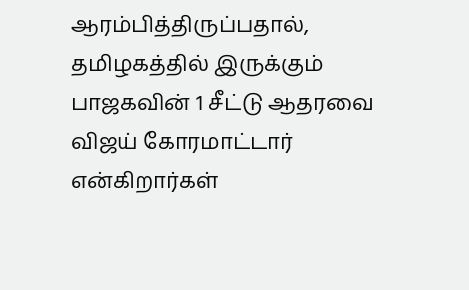ஆரம்பித்திருப்பதால், தமிழகத்தில் இருக்கும் பாஜகவின் 1 சீட்டு ஆதரவை விஜய் கோரமாட்டார் என்கிறார்கள்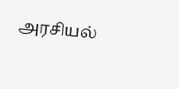அரசியல்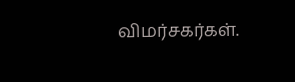விமர்சகர்கள்.